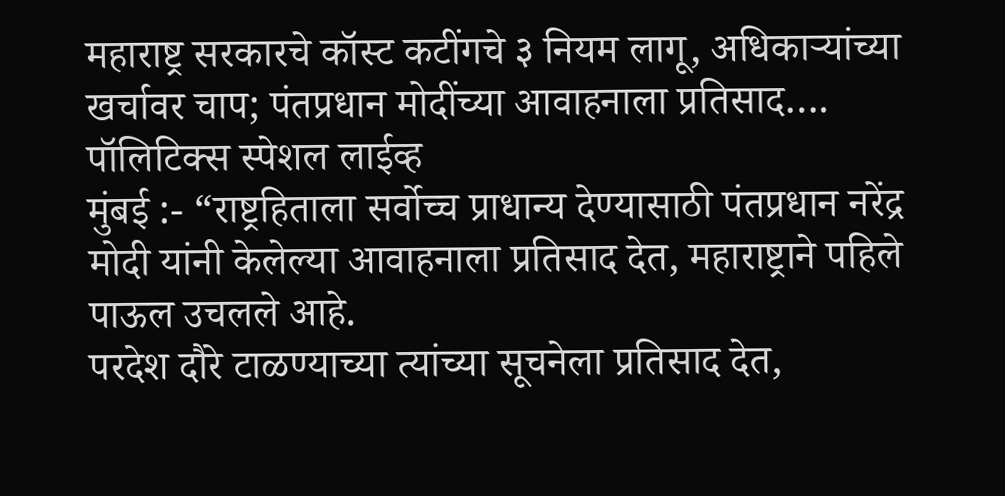महाराष्ट्र सरकारचे कॉस्ट कटींगचे ३ नियम लागू, अधिकाऱ्यांच्या खर्चावर चाप; पंतप्रधान मोदींच्या आवाहनाला प्रतिसाद….
पॉलिटिक्स स्पेशल लाईव्ह
मुंबई :- “राष्ट्रहिताला सर्वोच्च प्राधान्य देण्यासाठी पंतप्रधान नरेंद्र मोदी यांनी केलेल्या आवाहनाला प्रतिसाद देत, महाराष्ट्राने पहिले पाऊल उचलले आहे.
परदेश दौरे टाळण्याच्या त्यांच्या सूचनेला प्रतिसाद देत,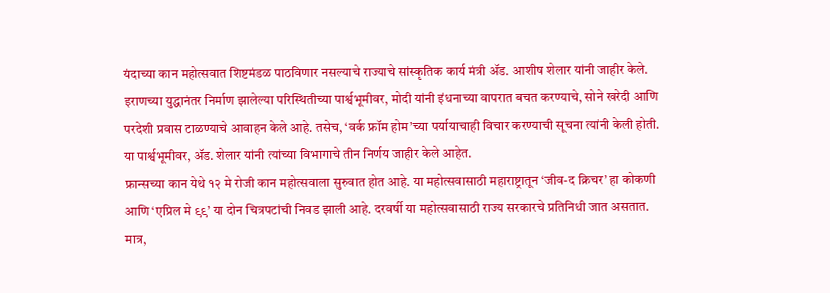यंदाच्या कान महोत्सवात शिष्टमंडळ पाठविणार नसल्याचे राज्याचे सांस्कृतिक कार्य मंत्री ॲड. आशीष शेलार यांनी जाहीर केले.
इराणच्या युद्धानंतर निर्माण झालेल्या परिस्थितीच्या पार्श्वभूमीवर, मोदी यांनी इंधनाच्या वापरात बचत करण्याचे, सोने खरेदी आणि परदेशी प्रवास टाळण्याचे आवाहन केले आहे. तसेच, ‘वर्क फ्रॉम होम’च्या पर्यायाचाही विचार करण्याची सूचना त्यांनी केली होती. या पार्श्वभूमीवर, ॲड. शेलार यांनी त्यांच्या विभागाचे तीन निर्णय जाहीर केले आहेत.
फ्रान्सच्या कान येथे १२ मे रोजी कान महोत्सवाला सुरुवात होत आहे. या महोत्सवासाठी महाराष्ट्रातून ‘जीव-द क्रिचर’ हा कोकणी आणि ‘एप्रिल मे ९९’ या दोन चित्रपटांची निवड झाली आहे. दरवर्षी या महोत्सवासाठी राज्य सरकारचे प्रतिनिधी जात असतात. मात्र,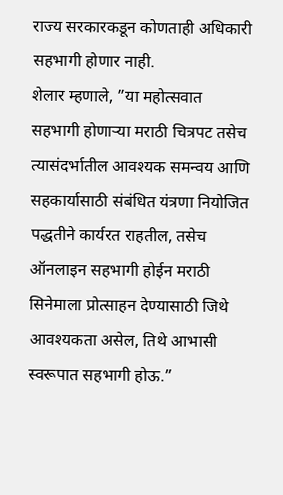राज्य सरकारकडून कोणताही अधिकारी सहभागी होणार नाही.
शेलार म्हणाले, ”या महोत्सवात सहभागी होणाऱ्या मराठी चित्रपट तसेच त्यासंदर्भातील आवश्यक समन्वय आणि सहकार्यासाठी संबंधित यंत्रणा नियोजित पद्धतीने कार्यरत राहतील, तसेच ऑनलाइन सहभागी होईन मराठी सिनेमाला प्रोत्साहन देण्यासाठी जिथे आवश्यकता असेल, तिथे आभासी स्वरूपात सहभागी होऊ.”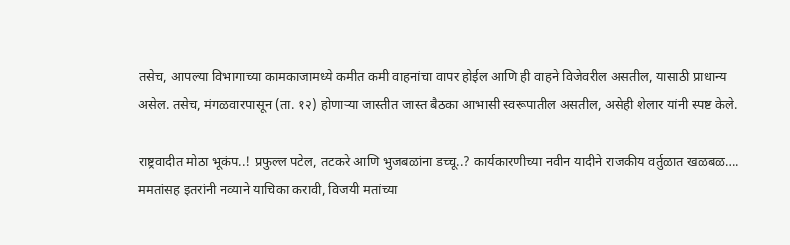तसेच, आपल्या विभागाच्या कामकाजामध्ये कमीत कमी वाहनांचा वापर होईल आणि ही वाहने विजेवरील असतील, यासाठी प्राधान्य असेल. तसेच, मंगळवारपासून (ता. १२) होणाऱ्या जास्तीत जास्त बैठका आभासी स्वरूपातील असतील, असेही शेलार यांनी स्पष्ट केले.

राष्ट्रवादीत मोठा भूकंप..! प्रफुल्ल पटेल, तटकरे आणि भुजबळांना डच्चू..? कार्यकारणीच्या नवीन यादीने राजकीय वर्तुळात खळबळ….
ममतांसह इतरांनी नव्याने याचिका करावी, विजयी मतांच्या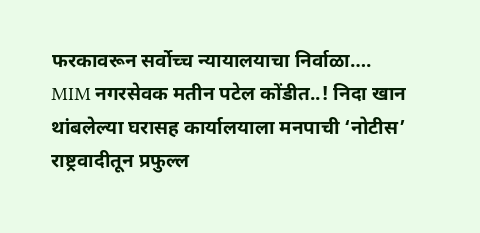फरकावरून सर्वोच्च न्यायालयाचा निर्वाळा….
MIM नगरसेवक मतीन पटेल कोंडीत..! निदा खान थांबलेल्या घरासह कार्यालयाला मनपाची ‘नोटीस’
राष्ट्रवादीतून प्रफुल्ल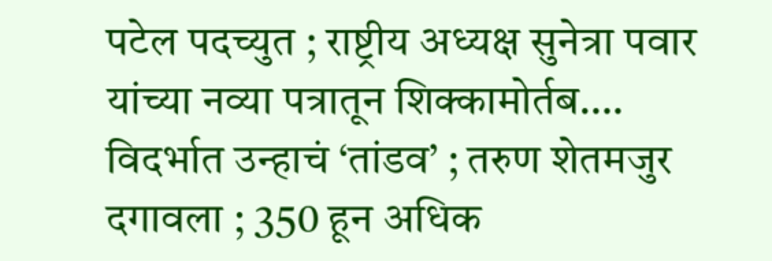पटेल पदच्युत ; राष्ट्रीय अध्यक्ष सुनेत्रा पवार यांच्या नव्या पत्रातून शिक्कामोर्तब….
विदर्भात उन्हाचं ‘तांडव’ ; तरुण शेतमजुर दगावला ; 350 हून अधिक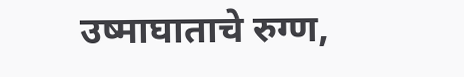उष्माघाताचे रुग्ण,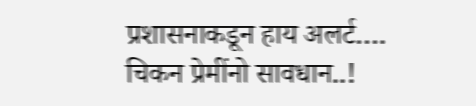प्रशासनाकडून हाय अलर्ट….
चिकन प्रेमींनो सावधान..!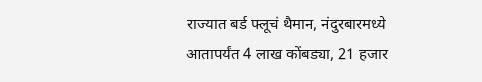राज्यात बर्ड फ्लूचं थैमान, नंदुरबारमध्ये आतापर्यंत 4 लाख कोंबड्या, 21 हजार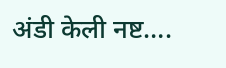अंडी केली नष्ट….